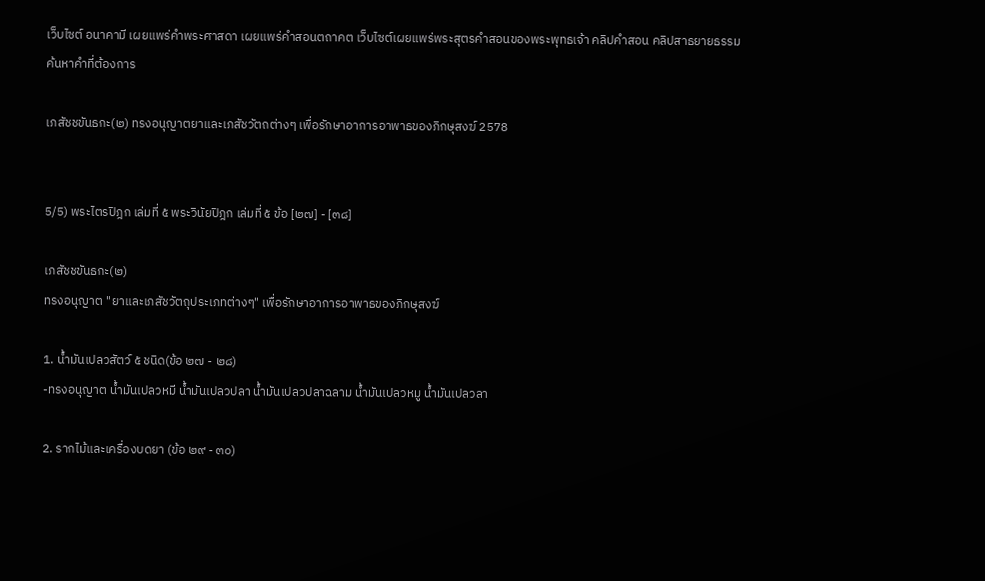เว็บไซต์ อนาคามี เผยแพร่คำพระศาสดา เผยแพร่คำสอนตถาคต เว็บไซต์เผยแพร่พระสุตรคำสอนของพระพุทธเจ้า คลิปคำสอน คลิปสาธยายธรรม
ค้นหาคำที่ต้องการ

เภสัชชขันธกะ(๒) ทรงอนุญาตยาและเภสัชวัตถต่างๆ เพื่อรักษาอาการอาพาธของภิกษุสงฆ์ 2578


5/5) พระไตรปิฎก เล่มที่ ๕ พระวินัยปิฎก เล่มที่ ๕ ข้อ [๒๗] - [๓๘]

เภสัชชขันธกะ(๒)
ทรงอนุญาต "ยาและเภสัชวัตถุประเภทต่างๆ" เพื่อรักษาอาการอาพาธของภิกษุสงฆ์

1. น้ำมันเปลวสัตว์ ๕ ชนิด(ข้อ ๒๗ - ๒๘)
-ทรงอนุญาต น้ำมันเปลวหมี น้ำมันเปลวปลา น้ำมันเปลวปลาฉลาม น้ำมันเปลวหมู น้ำมันเปลวลา

2. รากไม้และเครื่องบดยา (ข้อ ๒๙ - ๓๐)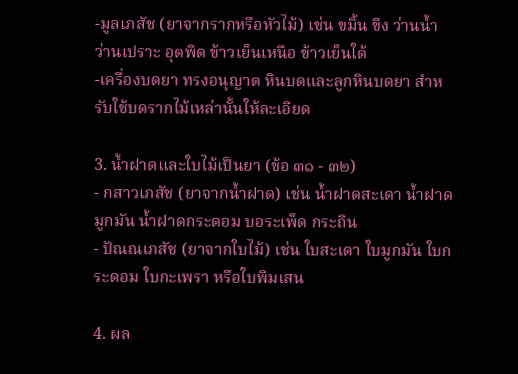-มูลเภสัช (ยาจากรากหรือหัวไม้) เช่น ขมิ้น ขิง ว่านน้ำ ว่านเปราะ อุตพิด ข้าวเย็นเหนือ ข้าวเย็นใต้
-เครื่องบดยา ทรงอนุญาต หินบดและลูกหินบดยา สำหรับใช้บดรากไม้เหล่านั้นให้ละเอียด

3. น้ำฝาดและใบไม้เป็นยา (ข้อ ๓๑ - ๓๒)
- กสาวเภสัช (ยาจากน้ำฝาด) เช่น น้ำฝาดสะเดา น้ำฝาดมูกมัน น้ำฝาดกระดอม บอระเพ็ด กระถิน
- ปัณณเภสัช (ยาจากใบไม้) เช่น ใบสะเดา ใบมูกมัน ใบกระดอม ใบกะเพรา หรือใบพิมเสน

4. ผล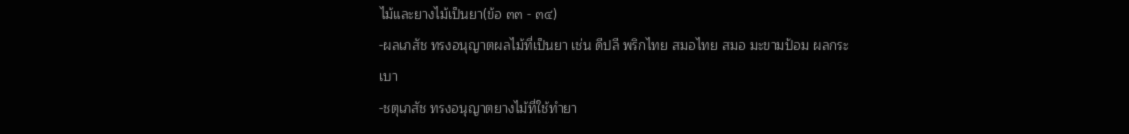ไม้และยางไม้เป็นยา(ข้อ ๓๓ - ๓๔)
-ผลเภสัช ทรงอนุญาตผลไม้ที่เป็นยา เช่น ดีปลี พริกไทย สมอไทย สมอ มะขามป้อม ผลกระเบา
-ชตุเภสัช ทรงอนุญาตยางไม้ที่ใช้ทำยา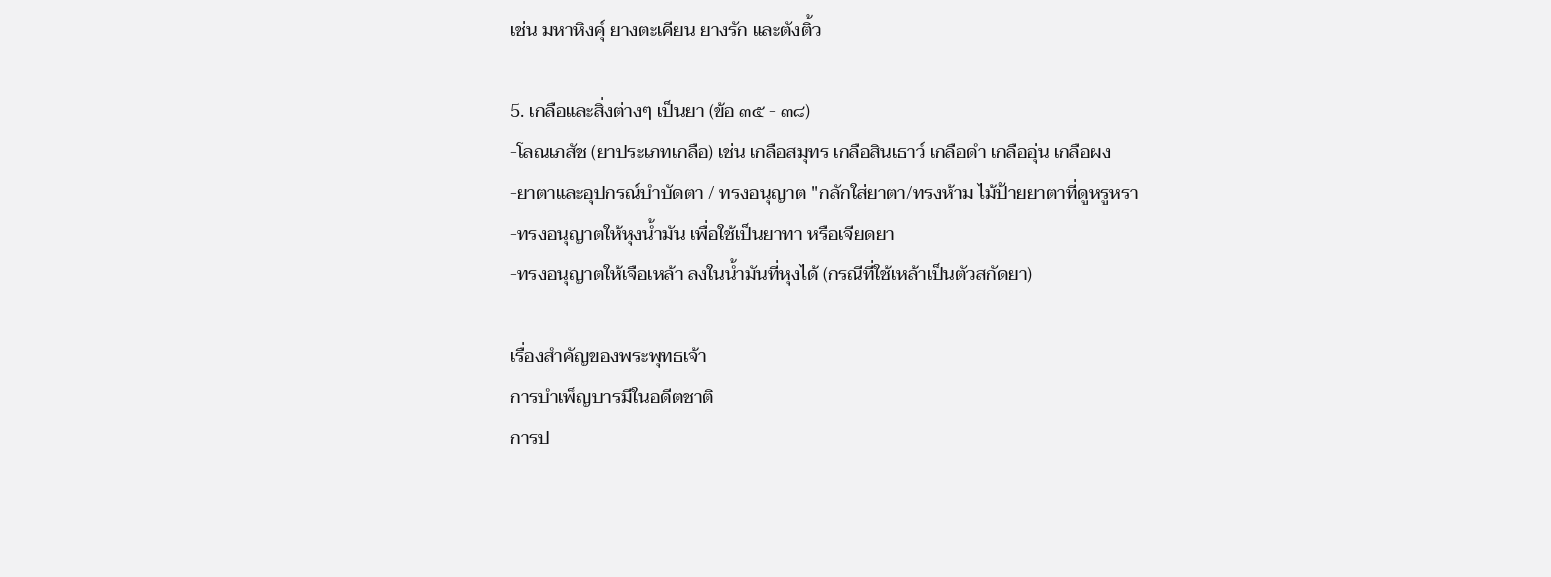เช่น มหาหิงคุ์ ยางตะเคียน ยางรัก และตังติ้ว

5. เกลือและสิ่งต่างๆ เป็นยา (ข้อ ๓๕ - ๓๘)
-โลณเภสัช (ยาประเภทเกลือ) เช่น เกลือสมุทร เกลือสินเธาว์ เกลือดำ เกลืออุ่น เกลือผง
-ยาตาและอุปกรณ์บำบัดตา / ทรงอนุญาต "กลักใส่ยาตา/ทรงห้าม ไม้ป้ายยาตาที่ดูหรูหรา
-ทรงอนุญาตให้หุงน้ำมัน เพื่อใช้เป็นยาทา หรือเจียดยา
-ทรงอนุญาตให้เจือเหล้า ลงในน้ำมันที่หุงได้ (กรณีที่ใช้เหล้าเป็นตัวสกัดยา)

เรื่องสำคัญของพระพุทธเจ้า
การบำเพ็ญบารมีในอดีตชาติ
การป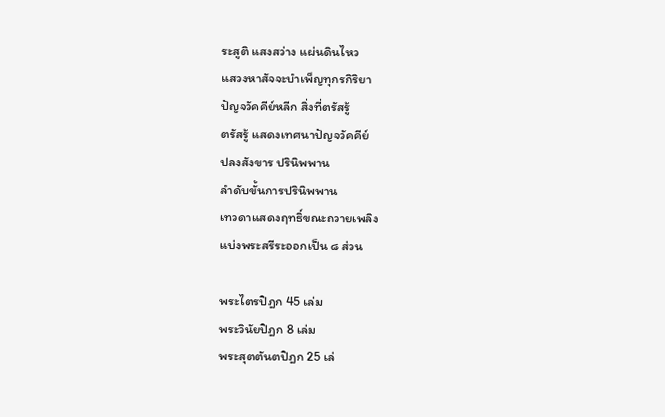ระสูติ แสงสว่าง แผ่นดินไหว
แสวงหาสัจจะบำเพ็ญทุกรกิริยา
ปัญจวัคคีย์หลีก สิ่งที่ตรัสรู้
ตรัสรู้ แสดงเทศนาปัญจวัคคีย์
ปลงสังขาร ปรินิพพาน
ลำดับขั้นการปรินิพพาน
เทวดาแสดงฤทธิ์ขณะถวายเพลิง
แบ่งพระสรีระออกเป็น ๘ ส่วน

พระไตรปิฎก 45 เล่ม
พระวินัยปิฎก 8 เล่ม
พระสุตตันตปิฎก 25 เล่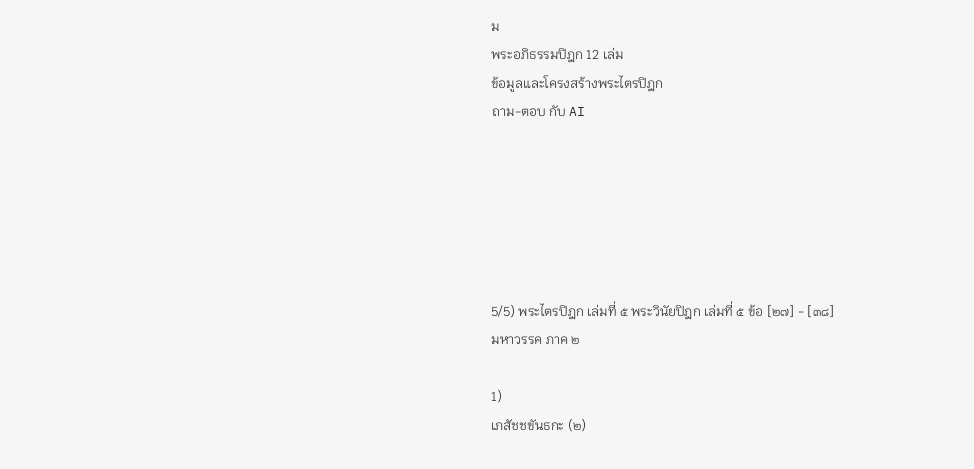ม
พระอภิธรรมปิฎก 12 เล่ม
ข้อมูลและโครงสร้างพระไตรปิฎก
ถาม-ตอบ กับ AI






5/5) พระไตรปิฎก เล่มที่ ๕ พระวินัยปิฎก เล่มที่ ๕ ข้อ [๒๗] - [๓๘]
มหาวรรค ภาค ๒

1)
เภสัชชขันธกะ (๒)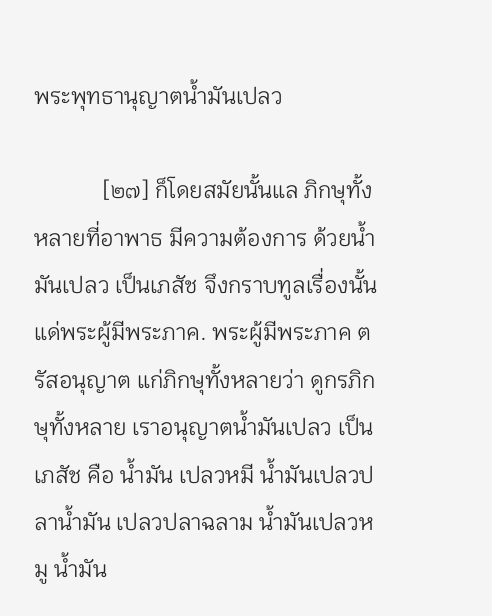พระพุทธานุญาตน้ำมันเปลว

            [๒๗] ก็โดยสมัยนั้นแล ภิกษุทั้งหลายที่อาพาธ มีความต้องการ ด้วยน้ำมันเปลว เป็นเภสัช จึงกราบทูลเรื่องนั้น แด่พระผู้มีพระภาค. พระผู้มีพระภาค ตรัสอนุญาต แก่ภิกษุทั้งหลายว่า ดูกรภิกษุทั้งหลาย เราอนุญาตน้ำมันเปลว เป็นเภสัช คือ น้ำมัน เปลวหมี น้ำมันเปลวปลาน้ำมัน เปลวปลาฉลาม น้ำมันเปลวหมู น้ำมัน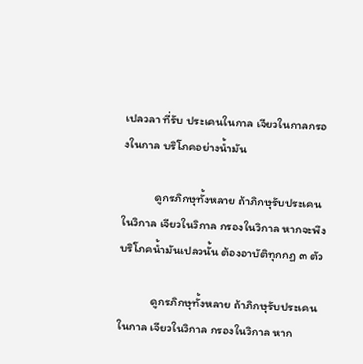เปลวลา ที่รับ ประเคนในกาล เจียวในกาลกรองในกาล บริโภคอย่างน้ำมัน

            ดูกรภิกษุทั้งหลาย ถ้าภิกษุรับประเคน ในวิกาล เจียวในวิกาล กรองในวิกาล หากจะพึงบริโภคน้ำมันเปลวนั้น ต้องอาบัติทุกกฏ ๓ ตัว

            ดูกรภิกษุทั้งหลาย ถ้าภิกษุรับประเคนในกาล เจียวในวิกาล กรองในวิกาล หาก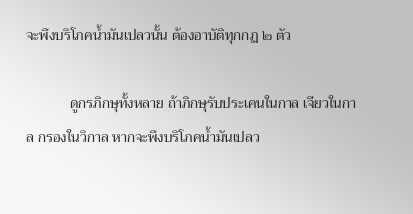จะพึงบริโภคน้ำมันเปลวนั้น ต้องอาบัติทุกกฏ ๒ ตัว

            ดูกรภิกษุทั้งหลาย ถ้าภิกษุรับประเคนในกาล เจียวในกาล กรองในวิกาล หากจะพึงบริโภคน้ำมันเปลว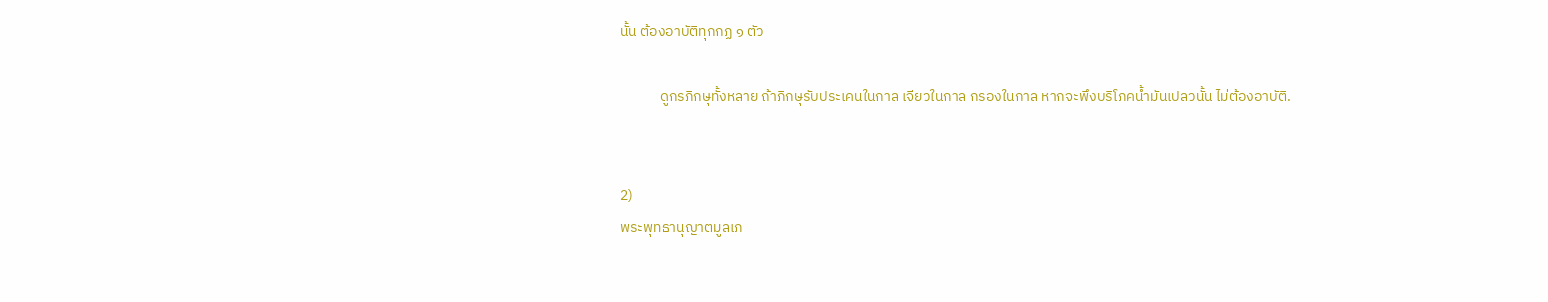นั้น ต้องอาบัติทุกกฏ ๑ ตัว

            ดูกรภิกษุทั้งหลาย ถ้าภิกษุรับประเคนในกาล เจียวในกาล กรองในกาล หากจะพึงบริโภคน้ำมันเปลวนั้น ไม่ต้องอาบัติ.


2)
พระพุทธานุญาตมูลเภ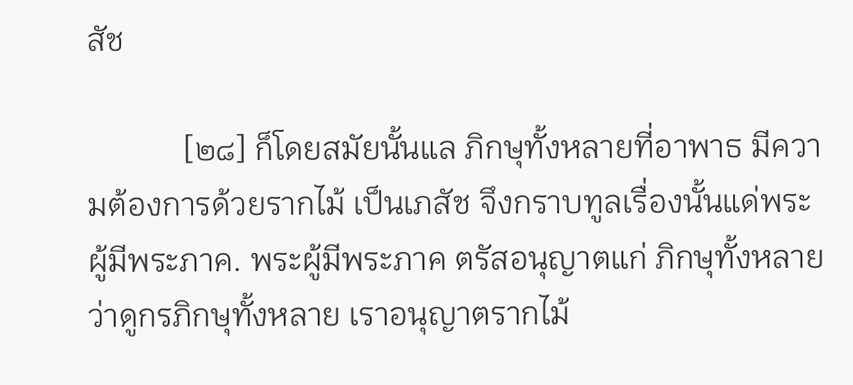สัช

            [๒๘] ก็โดยสมัยนั้นแล ภิกษุทั้งหลายที่อาพาธ มีความต้องการด้วยรากไม้ เป็นเภสัช จึงกราบทูลเรื่องนั้นแด่พระผู้มีพระภาค. พระผู้มีพระภาค ตรัสอนุญาตแก่ ภิกษุทั้งหลายว่าดูกรภิกษุทั้งหลาย เราอนุญาตรากไม้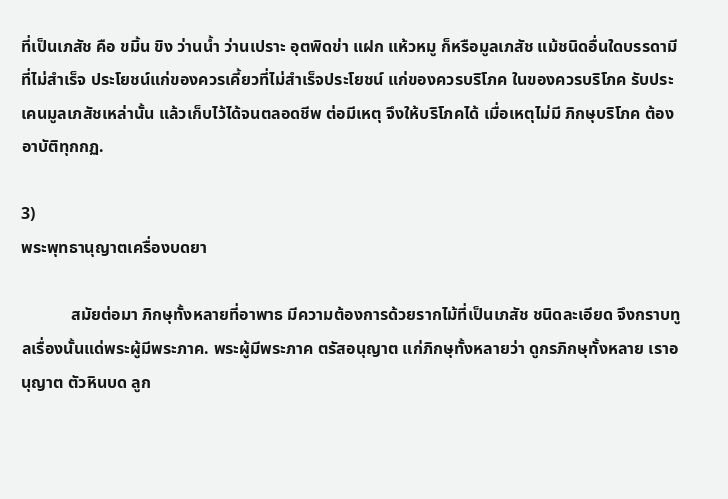ที่เป็นเภสัช คือ ขมิ้น ขิง ว่านน้ำ ว่านเปราะ อุตพิดข่า แฝก แห้วหมู ก็หรือมูลเภสัช แม้ชนิดอื่นใดบรรดามี ที่ไม่สำเร็จ ประโยชน์แก่ของควรเคี้ยวที่ไม่สำเร็จประโยชน์ แก่ของควรบริโภค ในของควรบริโภค รับประเคนมูลเภสัชเหล่านั้น แล้วเก็บไว้ได้จนตลอดชีพ ต่อมีเหตุ จึงให้บริโภคได้ เมื่อเหตุไม่มี ภิกษุบริโภค ต้องอาบัติทุกกฏ.

3)
พระพุทธานุญาตเครื่องบดยา

            สมัยต่อมา ภิกษุทั้งหลายที่อาพาธ มีความต้องการด้วยรากไม้ที่เป็นเภสัช ชนิดละเอียด จึงกราบทูลเรื่องนั้นแด่พระผู้มีพระภาค. พระผู้มีพระภาค ตรัสอนุญาต แก่ภิกษุทั้งหลายว่า ดูกรภิกษุทั้งหลาย เราอนุญาต ตัวหินบด ลูก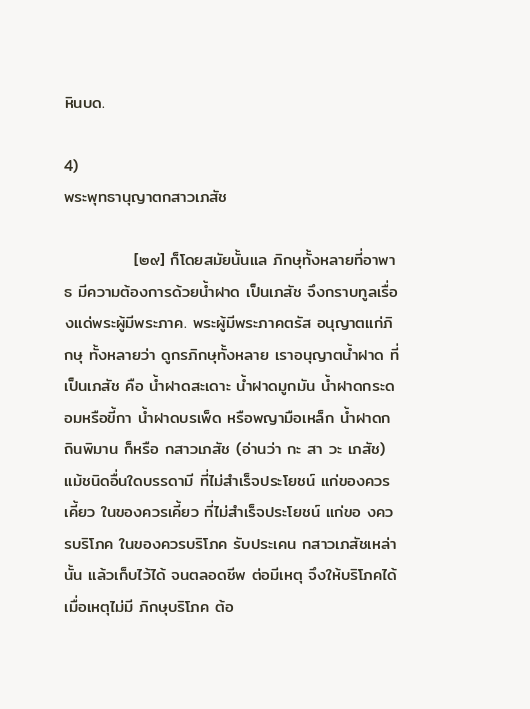หินบด.

4)
พระพุทธานุญาตกสาวเภสัช

            [๒๙] ก็โดยสมัยนั้นแล ภิกษุทั้งหลายที่อาพาธ มีความต้องการด้วยน้ำฝาด เป็นเภสัช จึงกราบทูลเรื่องแด่พระผู้มีพระภาค. พระผู้มีพระภาคตรัส อนุญาตแก่ภิกษุ ทั้งหลายว่า ดูกรภิกษุทั้งหลาย เราอนุญาตน้ำฝาด ที่เป็นเภสัช คือ น้ำฝาดสะเดาะ น้ำฝาดมูกมัน น้ำฝาดกระดอมหรือขี้กา น้ำฝาดบรเพ็ด หรือพญามือเหล็ก น้ำฝาดก ถินพิมาน ก็หรือ กสาวเภสัช (อ่านว่า กะ สา วะ เภสัช) แม้ชนิดอื่นใดบรรดามี ที่ไม่สำเร็จประโยชน์ แก่ของควรเคี้ยว ในของควรเคี้ยว ที่ไม่สำเร็จประโยชน์ แก่ขอ งควรบริโภค ในของควรบริโภค รับประเคน กสาวเภสัชเหล่านั้น แล้วเก็บไว้ได้ จนตลอดชีพ ต่อมีเหตุ จึงให้บริโภคได้ เมื่อเหตุไม่มี ภิกษุบริโภค ต้อ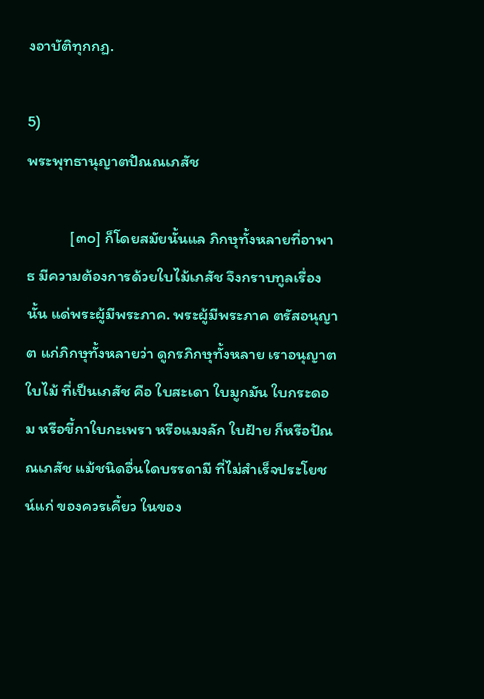งอาบัติทุกกฏ.

5)
พระพุทธานุญาตปัณณเภสัช

            [๓๐] ก็โดยสมัยนั้นแล ภิกษุทั้งหลายที่อาพาธ มีความต้องการด้วยใบไม้เภสัช จึงกราบทูลเรื่องนั้น แด่พระผู้มีพระภาค. พระผู้มีพระภาค ตรัสอนุญาต แก่ภิกษุทั้งหลายว่า ดูกรภิกษุทั้งหลาย เราอนุญาตใบไม้ ที่เป็นเภสัช คือ ใบสะเดา ใบมูกมัน ใบกระดอม หรือขี้กาใบกะเพรา หรือแมงลัก ใบฝ้าย ก็หรือปัณณเภสัช แม้ชนิดอื่นใดบรรดามี ที่ไม่สำเร็จประโยชน์แก่ ของควรเคี้ยว ในของ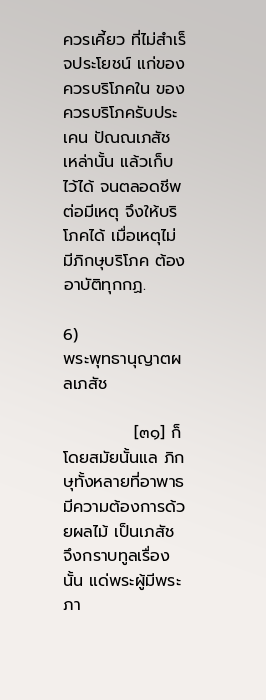ควรเคี้ยว ที่ไม่สำเร็จประโยชน์ แก่ของควรบริโภคใน ของควรบริโภครับประเคน ปัณณเภสัช เหล่านั้น แล้วเก็บไว้ได้ จนตลอดชีพ ต่อมีเหตุ จึงให้บริโภคได้ เมื่อเหตุไม่มีภิกษุบริโภค ต้องอาบัติทุกกฏ.

6)
พระพุทธานุญาตผลเภสัช

            [๓๑] ก็โดยสมัยนั้นแล ภิกษุทั้งหลายที่อาพาธ มีความต้องการด้วยผลไม้ เป็นเภสัช จึงกราบทูลเรื่องนั้น แด่พระผู้มีพระภา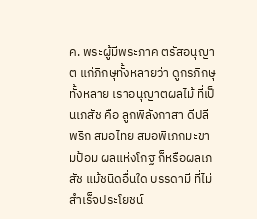ค. พระผู้มีพระภาค ตรัสอนุญาต แก่ภิกษุทั้งหลายว่า ดูกรภิกษุทั้งหลาย เราอนุญาตผลไม้ ที่เป็นเภสัช คือ ลูกพิลังกาสา ดีปลี พริก สมอไทย สมอพิเภกมะขามป้อม ผลแห่งโกฐ ก็หรือผลเภสัช แม้ชนิดอื่นใด บรรดามี ที่ไม่สำเร็จประโยชน์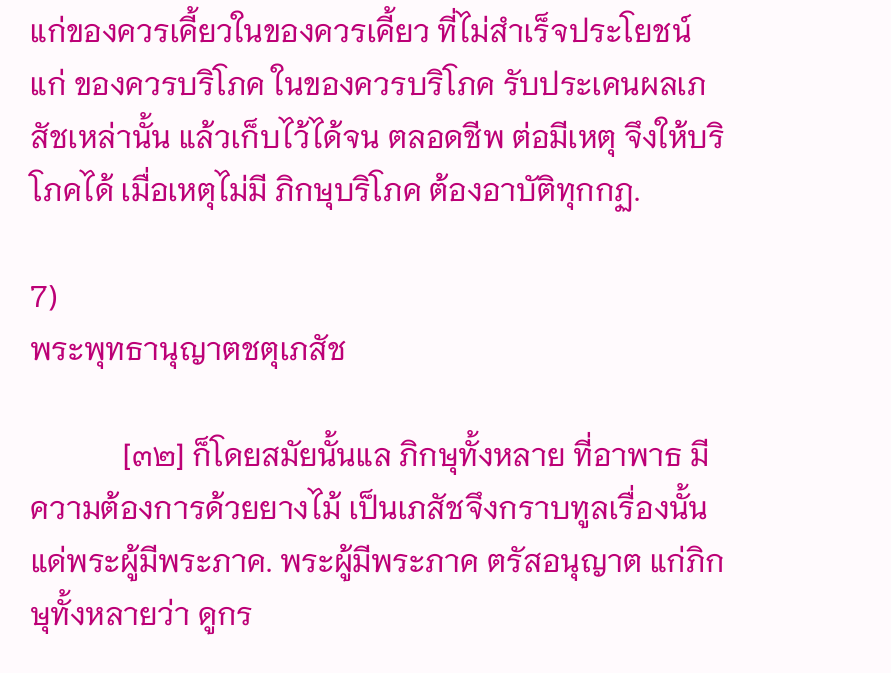แก่ของควรเคี้ยวในของควรเคี้ยว ที่ไม่สำเร็จประโยชน์แก่ ของควรบริโภค ในของควรบริโภค รับประเคนผลเภสัชเหล่านั้น แล้วเก็บไว้ได้จน ตลอดชีพ ต่อมีเหตุ จึงให้บริโภคได้ เมื่อเหตุไม่มี ภิกษุบริโภค ต้องอาบัติทุกกฏ.

7)
พระพุทธานุญาตชตุเภสัช

            [๓๒] ก็โดยสมัยนั้นแล ภิกษุทั้งหลาย ที่อาพาธ มีความต้องการด้วยยางไม้ เป็นเภสัชจึงกราบทูลเรื่องนั้น แด่พระผู้มีพระภาค. พระผู้มีพระภาค ตรัสอนุญาต แก่ภิกษุทั้งหลายว่า ดูกร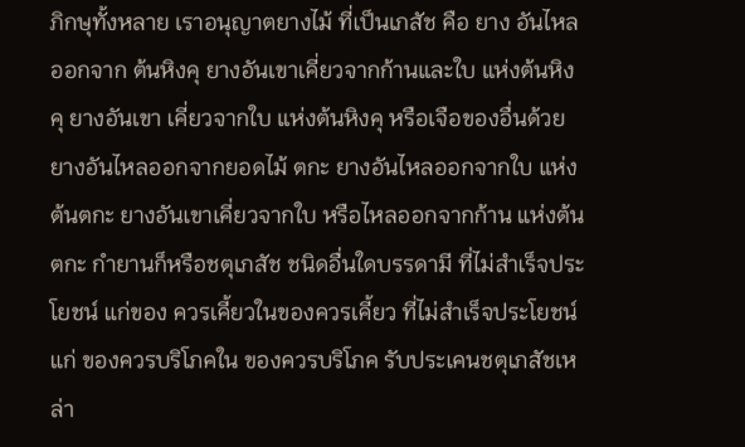ภิกษุทั้งหลาย เราอนุญาตยางไม้ ที่เป็นเภสัช คือ ยาง อันไหลออกจาก ต้นหิงคุ ยางอันเขาเคี่ยวจากก้านและใบ แห่งต้นหิงคุ ยางอันเขา เคี่ยวจากใบ แห่งต้นหิงคุ หรือเจือของอื่นด้วย ยางอันไหลออกจากยอดไม้ ตกะ ยางอันไหลออกจากใบ แห่งต้นตกะ ยางอันเขาเคี่ยวจากใบ หรือไหลออกจากก้าน แห่งต้นตกะ กำยานก็หรือชตุเภสัช ชนิดอื่นใดบรรดามี ที่ไม่สำเร็จประโยชน์ แก่ของ ควรเคี้ยวในของควรเคี้ยว ที่ไม่สำเร็จประโยชน์แก่ ของควรบริโภคใน ของควรบริโภค รับประเคนชตุเภสัชเหล่า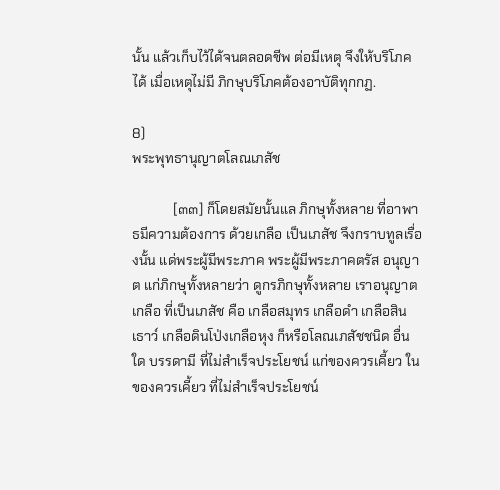นั้น แล้วเก็บไว้ได้จนตลอดชีพ ต่อมีเหตุ จึงให้บริโภคได้ เมื่อเหตุไม่มี ภิกษุบริโภคต้องอาบัติทุกกฏ.

8)
พระพุทธานุญาตโลณเภสัช

            [๓๓] ก็โดยสมัยนั้นแล ภิกษุทั้งหลาย ที่อาพาธมีความต้องการ ด้วยเกลือ เป็นเภสัช จึงกราบทูลเรื่องนั้น แด่พระผู้มีพระภาค พระผู้มีพระภาคตรัส อนุญาต แก่ภิกษุทั้งหลายว่า ดูกรภิกษุทั้งหลาย เราอนุญาตเกลือ ที่เป็นเภสัช คือ เกลือสมุทร เกลือดำ เกลือสินเธาว์ เกลือดินโป่งเกลือหุง ก็หรือโลณเภสัชชนิด อื่นใด บรรดามี ที่ไม่สำเร็จประโยชน์ แก่ของควรเคี้ยว ในของควรเคี้ยว ที่ไม่สำเร็จประโยชน์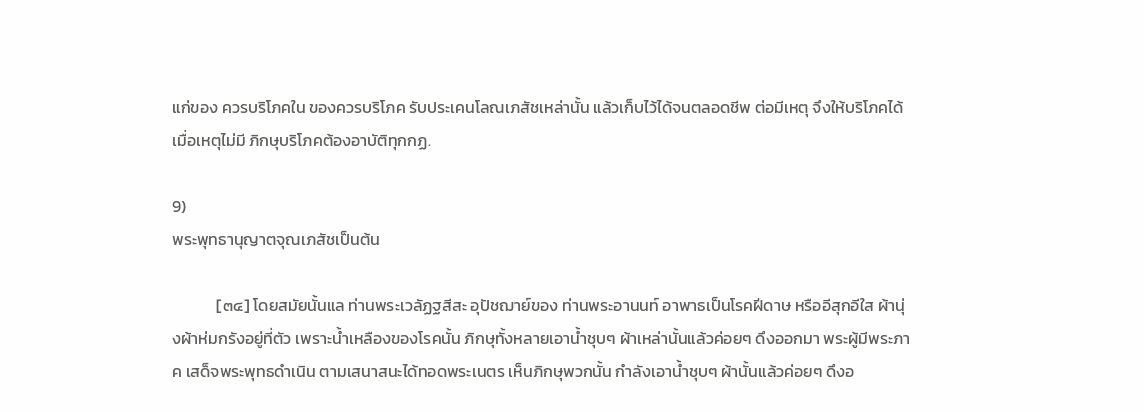แก่ของ ควรบริโภคใน ของควรบริโภค รับประเคนโลณเภสัชเหล่านั้น แล้วเก็บไว้ได้จนตลอดชีพ ต่อมีเหตุ จึงให้บริโภคได้ เมื่อเหตุไม่มี ภิกษุบริโภคต้องอาบัติทุกกฏ.

9)
พระพุทธานุญาตจุณเภสัชเป็นต้น

            [๓๔] โดยสมัยนั้นแล ท่านพระเวลัฏฐสีสะ อุปัชฌาย์ของ ท่านพระอานนท์ อาพาธเป็นโรคฝีดาษ หรืออีสุกอีใส ผ้านุ่งผ้าห่มกรังอยู่ที่ตัว เพราะน้ำเหลืองของโรคนั้น ภิกษุทั้งหลายเอาน้ำชุบๆ ผ้าเหล่านั้นแล้วค่อยๆ ดึงออกมา พระผู้มีพระภาค เสด็จพระพุทธดำเนิน ตามเสนาสนะได้ทอดพระเนตร เห็นภิกษุพวกนั้น กำลังเอาน้ำชุบๆ ผ้านั้นแล้วค่อยๆ ดึงอ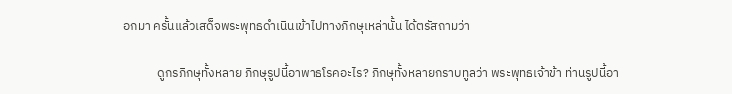อกมา ครั้นแล้วเสด็จพระพุทธดำเนินเข้าไปทางภิกษุเหล่านั้น ได้ตรัสถามว่า

            ดูกรภิกษุทั้งหลาย ภิกษุรูปนี้อาพาธโรคอะไร? ภิกษุทั้งหลายกราบทูลว่า พระพุทธเจ้าข้า ท่านรูปนี้อา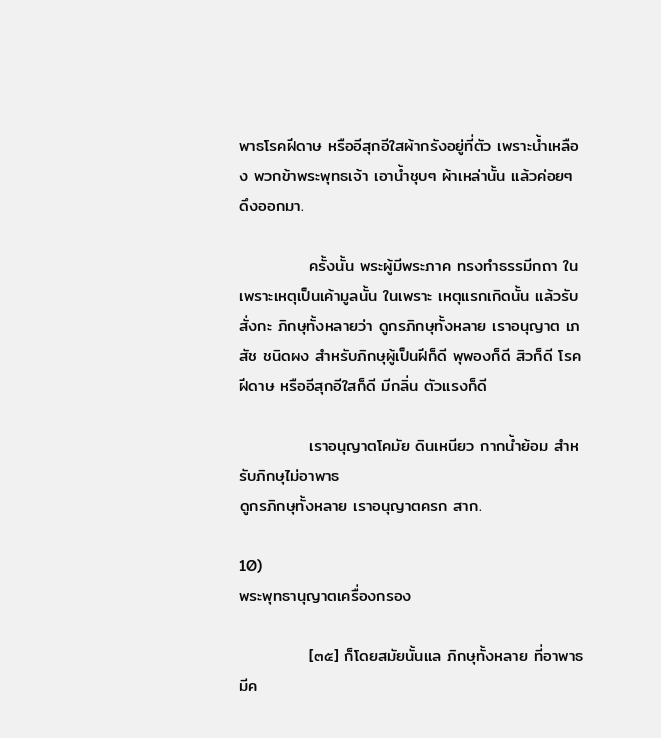พาธโรคฝีดาษ หรืออีสุกอีใสผ้ากรังอยู่ที่ตัว เพราะน้ำเหลือง พวกข้าพระพุทธเจ้า เอาน้ำชุบๆ ผ้าเหล่านั้น แล้วค่อยๆ ดึงออกมา.

            ครั้งนั้น พระผู้มีพระภาค ทรงทำธรรมีกถา ในเพราะเหตุเป็นเค้ามูลนั้น ในเพราะ เหตุแรกเกิดนั้น แล้วรับสั่งกะ ภิกษุทั้งหลายว่า ดูกรภิกษุทั้งหลาย เราอนุญาต เภสัช ชนิดผง สำหรับภิกษุผู้เป็นฝีก็ดี พุพองก็ดี สิวก็ดี โรคฝีดาษ หรืออีสุกอีใสก็ดี มีกลิ่น ตัวแรงก็ดี

            เราอนุญาตโคมัย ดินเหนียว กากน้ำย้อม สำหรับภิกษุไม่อาพาธ
ดูกรภิกษุทั้งหลาย เราอนุญาตครก สาก.

10)
พระพุทธานุญาตเครื่องกรอง

            [๓๕] ก็โดยสมัยนั้นแล ภิกษุทั้งหลาย ที่อาพาธมีค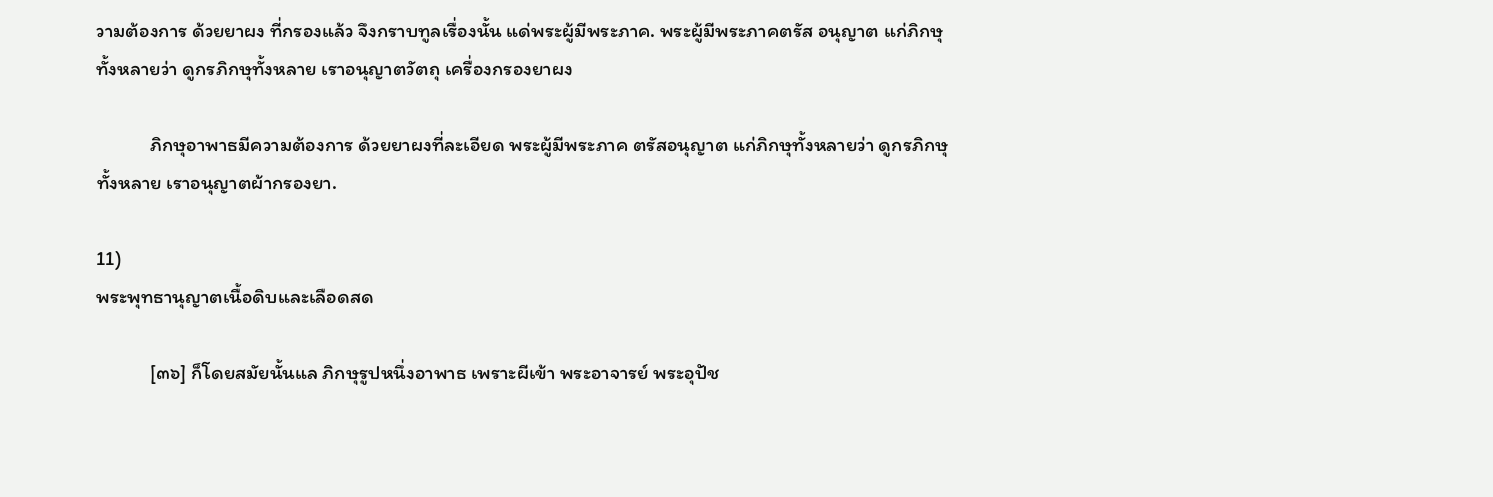วามต้องการ ด้วยยาผง ที่กรองแล้ว จึงกราบทูลเรื่องนั้น แด่พระผู้มีพระภาค. พระผู้มีพระภาคตรัส อนุญาต แก่ภิกษุทั้งหลายว่า ดูกรภิกษุทั้งหลาย เราอนุญาตวัตถุ เครื่องกรองยาผง

            ภิกษุอาพาธมีความต้องการ ด้วยยาผงที่ละเอียด พระผู้มีพระภาค ตรัสอนุญาต แก่ภิกษุทั้งหลายว่า ดูกรภิกษุทั้งหลาย เราอนุญาตผ้ากรองยา.

11)
พระพุทธานุญาตเนื้อดิบและเลือดสด

            [๓๖] ก็โดยสมัยนั้นแล ภิกษุรูปหนึ่งอาพาธ เพราะผีเข้า พระอาจารย์ พระอุปัช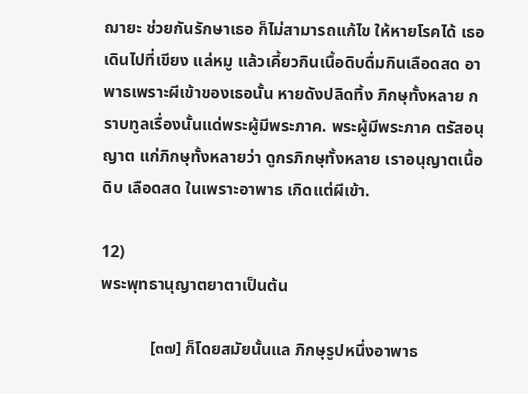ฌายะ ช่วยกันรักษาเธอ ก็ไม่สามารถแก้ไข ให้หายโรคได้ เธอเดินไปที่เขียง แล่หมู แล้วเคี้ยวกินเนื้อดิบดื่มกินเลือดสด อาพาธเพราะผีเข้าของเธอนั้น หายดังปลิดทิ้ง ภิกษุทั้งหลาย กราบทูลเรื่องนั้นแด่พระผู้มีพระภาค. พระผู้มีพระภาค ตรัสอนุญาต แก่ภิกษุทั้งหลายว่า ดูกรภิกษุทั้งหลาย เราอนุญาตเนื้อดิบ เลือดสด ในเพราะอาพาธ เกิดแต่ผีเข้า.

12)
พระพุทธานุญาตยาตาเป็นต้น

            [๓๗] ก็โดยสมัยนั้นแล ภิกษุรูปหนึ่งอาพาธ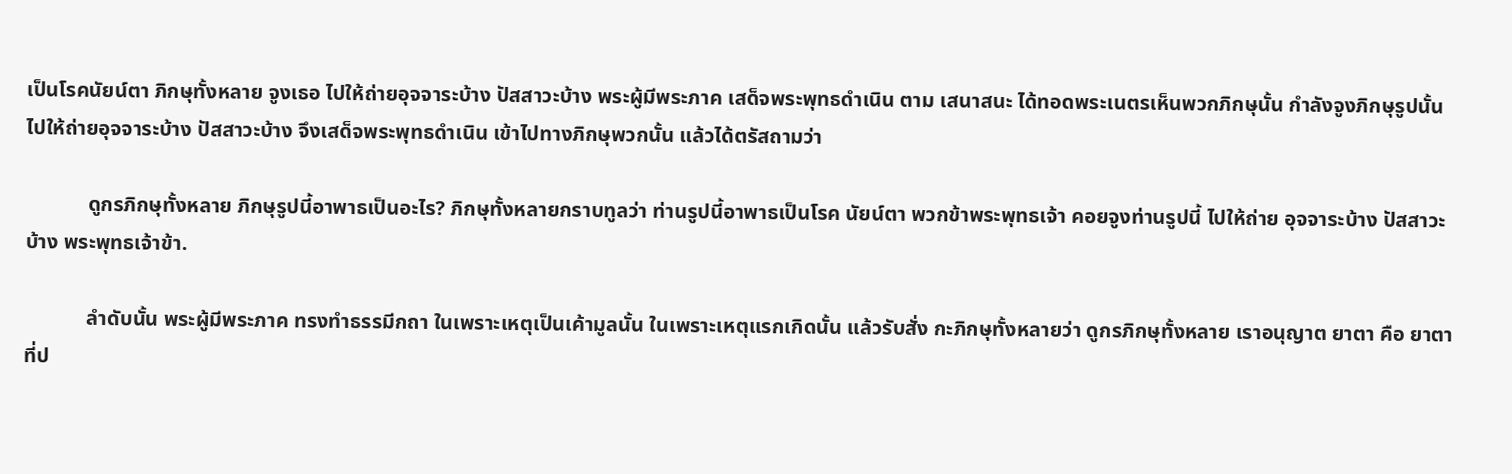เป็นโรคนัยน์ตา ภิกษุทั้งหลาย จูงเธอ ไปให้ถ่ายอุจจาระบ้าง ปัสสาวะบ้าง พระผู้มีพระภาค เสด็จพระพุทธดำเนิน ตาม เสนาสนะ ได้ทอดพระเนตรเห็นพวกภิกษุนั้น กำลังจูงภิกษุรูปนั้น ไปให้ถ่ายอุจจาระบ้าง ปัสสาวะบ้าง จึงเสด็จพระพุทธดำเนิน เข้าไปทางภิกษุพวกนั้น แล้วได้ตรัสถามว่า

            ดูกรภิกษุทั้งหลาย ภิกษุรูปนี้อาพาธเป็นอะไร? ภิกษุทั้งหลายกราบทูลว่า ท่านรูปนี้อาพาธเป็นโรค นัยน์ตา พวกข้าพระพุทธเจ้า คอยจูงท่านรูปนี้ ไปให้ถ่าย อุจจาระบ้าง ปัสสาวะบ้าง พระพุทธเจ้าข้า.

            ลำดับนั้น พระผู้มีพระภาค ทรงทำธรรมีกถา ในเพราะเหตุเป็นเค้ามูลนั้น ในเพราะเหตุแรกเกิดนั้น แล้วรับสั่ง กะภิกษุทั้งหลายว่า ดูกรภิกษุทั้งหลาย เราอนุญาต ยาตา คือ ยาตาที่ป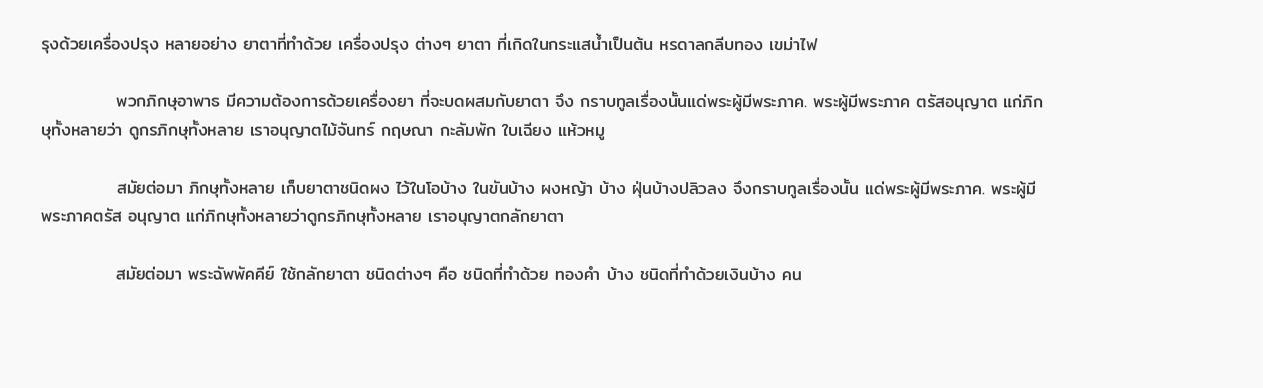รุงด้วยเครื่องปรุง หลายอย่าง ยาตาที่ทำด้วย เครื่องปรุง ต่างๆ ยาตา ที่เกิดในกระแสน้ำเป็นต้น หรดาลกลีบทอง เขม่าไฟ

            พวกภิกษุอาพาธ มีความต้องการด้วยเครื่องยา ที่จะบดผสมกับยาตา จึง กราบทูลเรื่องนั้นแด่พระผู้มีพระภาค. พระผู้มีพระภาค ตรัสอนุญาต แก่ภิกษุทั้งหลายว่า ดูกรภิกษุทั้งหลาย เราอนุญาตไม้จันทร์ กฤษณา กะลัมพัก ใบเฉียง แห้วหมู

            สมัยต่อมา ภิกษุทั้งหลาย เก็บยาตาชนิดผง ไว้ในโอบ้าง ในขันบ้าง ผงหญ้า บ้าง ฝุ่นบ้างปลิวลง จึงกราบทูลเรื่องนั้น แด่พระผู้มีพระภาค. พระผู้มีพระภาคตรัส อนุญาต แก่ภิกษุทั้งหลายว่าดูกรภิกษุทั้งหลาย เราอนุญาตกลักยาตา

            สมัยต่อมา พระฉัพพัคคีย์ ใช้กลักยาตา ชนิดต่างๆ คือ ชนิดที่ทำด้วย ทองคำ บ้าง ชนิดที่ทำด้วยเงินบ้าง คน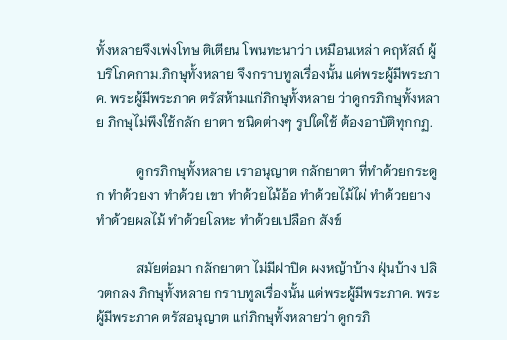ทั้งหลายจึงเพ่งโทษ ติเตียน โพนทะนาว่า เหมือนเหล่า คฤหัสถ์ ผู้บริโภคกาม.ภิกษุทั้งหลาย จึงกราบทูลเรื่องนั้น แด่พระผู้มีพระภาค. พระผู้มีพระภาค ตรัสห้ามแก่ภิกษุทั้งหลาย ว่าดูกรภิกษุทั้งหลาย ภิกษุไม่พึงใช้กลัก ยาตา ชนิดต่างๆ รูปใดใช้ ต้องอาบัติทุกกฏ.

            ดูกรภิกษุทั้งหลาย เราอนุญาต กลักยาตา ที่ทำด้วยกระดูก ทำด้วยงา ทำด้วย เขา ทำด้วยไม้อ้อ ทำด้วยไม้ไผ่ ทำด้วยยาง ทำด้วยผลไม้ ทำด้วยโลหะ ทำด้วยเปลือก สังข์

            สมัยต่อมา กลักยาตา ไม่มีฝาปิด ผงหญ้าบ้าง ฝุ่นบ้าง ปลิวตกลง ภิกษุทั้งหลาย กราบทูลเรื่องนั้น แด่พระผู้มีพระภาค. พระผู้มีพระภาค ตรัสอนุญาต แก่ภิกษุทั้งหลายว่า ดูกรภิ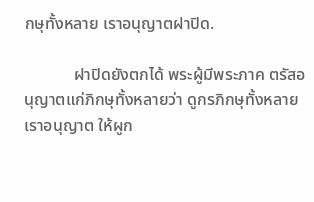กษุทั้งหลาย เราอนุญาตฝาปิด.

            ฝาปิดยังตกได้ พระผู้มีพระภาค ตรัสอนุญาตแก่ภิกษุทั้งหลายว่า ดูกรภิกษุทั้งหลาย เราอนุญาต ให้ผูก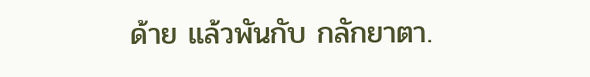ด้าย แล้วพันกับ กลักยาตา.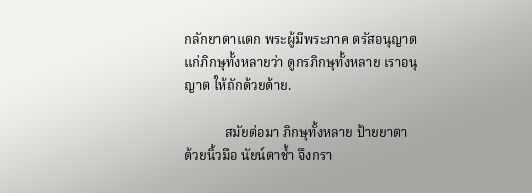กลักยาตาแตก พระผู้มีพระภาค ตรัสอนุญาต แก่ภิกษุทั้งหลายว่า ดูกรภิกษุทั้งหลาย เราอนุญาต ให้ถักด้วยด้าย.

            สมัยต่อมา ภิกษุทั้งหลาย ป้ายยาตา ด้วยนิ้วมือ นัยน์ตาช้ำ จึงกรา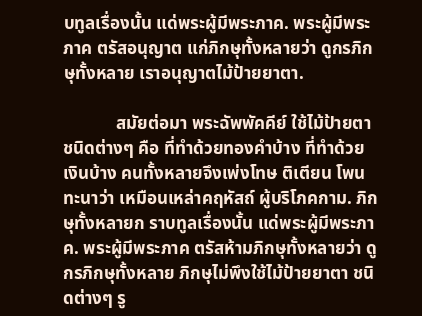บทูลเรื่องนั้น แด่พระผู้มีพระภาค. พระผู้มีพระภาค ตรัสอนุญาต แก่ภิกษุทั้งหลายว่า ดูกรภิกษุทั้งหลาย เราอนุญาตไม้ป้ายยาตา.

            สมัยต่อมา พระฉัพพัคคีย์ ใช้ไม้ป้ายตาชนิดต่างๆ คือ ที่ทำด้วยทองคำบ้าง ที่ทำด้วยเงินบ้าง คนทั้งหลายจึงเพ่งโทษ ติเตียน โพนทะนาว่า เหมือนเหล่าคฤหัสถ์ ผู้บริโภคกาม. ภิกษุทั้งหลายก ราบทูลเรื่องนั้น แด่พระผู้มีพระภาค. พระผู้มีพระภาค ตรัสห้ามภิกษุทั้งหลายว่า ดูกรภิกษุทั้งหลาย ภิกษุไม่พึงใช้ไม้ป้ายยาตา ชนิดต่างๆ รู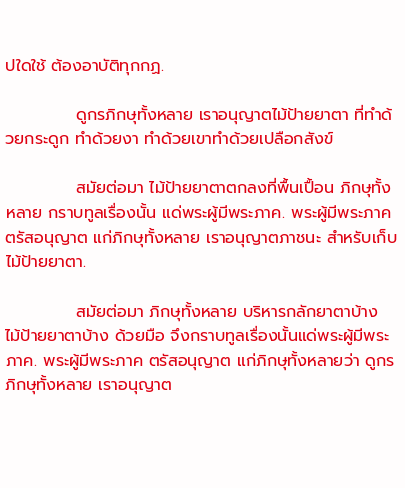ปใดใช้ ต้องอาบัติทุกกฏ.

            ดูกรภิกษุทั้งหลาย เราอนุญาตไม้ป้ายยาตา ที่ทำด้วยกระดูก ทำด้วยงา ทำด้วยเขาทำด้วยเปลือกสังข์

            สมัยต่อมา ไม้ป้ายยาตาตกลงที่พื้นเปื้อน ภิกษุทั้งหลาย กราบทูลเรื่องนั้น แด่พระผู้มีพระภาค. พระผู้มีพระภาค ตรัสอนุญาต แก่ภิกษุทั้งหลาย เราอนุญาตภาชนะ สำหรับเก็บไม้ป้ายยาตา.

            สมัยต่อมา ภิกษุทั้งหลาย บริหารกลักยาตาบ้าง ไม้ป้ายยาตาบ้าง ด้วยมือ จึงกราบทูลเรื่องนั้นแด่พระผู้มีพระภาค. พระผู้มีพระภาค ตรัสอนุญาต แก่ภิกษุทั้งหลายว่า ดูกรภิกษุทั้งหลาย เราอนุญาต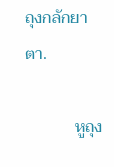ถุงกลักยาตา.

            หูถุง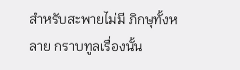สำหรับสะพายไม่มี ภิกษุทั้งหลาย กราบทูลเรื่องนั้น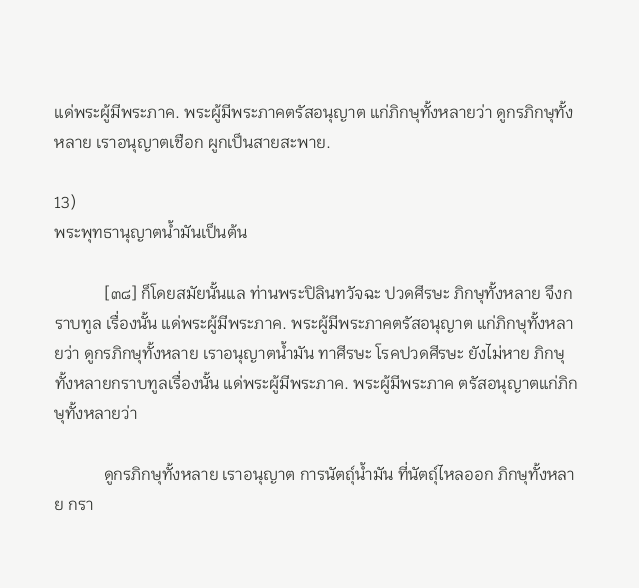แด่พระผู้มีพระภาค. พระผู้มีพระภาคตรัสอนุญาต แก่ภิกษุทั้งหลายว่า ดูกรภิกษุทั้งหลาย เราอนุญาตเชือก ผูกเป็นสายสะพาย.

13)
พระพุทธานุญาตน้ำมันเป็นต้น

            [๓๘] ก็โดยสมัยนั้นแล ท่านพระปิลินทวัจฉะ ปวดศีรษะ ภิกษุทั้งหลาย จึงกราบทูล เรื่องนั้น แด่พระผู้มีพระภาค. พระผู้มีพระภาคตรัสอนุญาต แก่ภิกษุทั้งหลายว่า ดูกรภิกษุทั้งหลาย เราอนุญาตน้ำมัน ทาศีรษะ โรคปวดศีรษะ ยังไม่หาย ภิกษุทั้งหลายกราบทูลเรื่องนั้น แด่พระผู้มีพระภาค. พระผู้มีพระภาค ตรัสอนุญาตแก่ภิกษุทั้งหลายว่า

            ดูกรภิกษุทั้งหลาย เราอนุญาต การนัตถุ์น้ำมัน ที่นัตถุ์ไหลออก ภิกษุทั้งหลาย กรา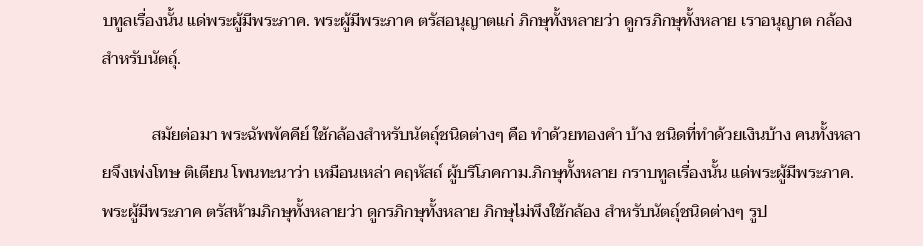บทูลเรื่องนั้น แด่พระผู้มีพระภาค. พระผู้มีพระภาค ตรัสอนุญาตแก่ ภิกษุทั้งหลายว่า ดูกรภิกษุทั้งหลาย เราอนุญาต กล้องสำหรับนัตถุ์.

            สมัยต่อมา พระฉัพพัคคีย์ ใช้กล้องสำหรับนัตถุ์ชนิดต่างๆ คือ ทำด้วยทองคำ บ้าง ชนิดที่ทำด้วยเงินบ้าง คนทั้งหลายจึงเพ่งโทษ ติเตียน โพนทะนาว่า เหมือนเหล่า คฤหัสถ์ ผู้บริโภคกาม.ภิกษุทั้งหลาย กราบทูลเรื่องนั้น แด่พระผู้มีพระภาค. พระผู้มีพระภาค ตรัสห้ามภิกษุทั้งหลายว่า ดูกรภิกษุทั้งหลาย ภิกษุไม่พึงใช้กล้อง สำหรับนัตถุ์ชนิดต่างๆ รูป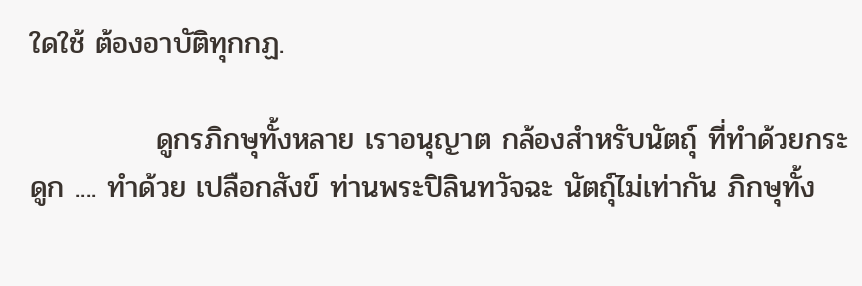ใดใช้ ต้องอาบัติทุกกฏ.

            ดูกรภิกษุทั้งหลาย เราอนุญาต กล้องสำหรับนัตถุ์ ที่ทำด้วยกระดูก .... ทำด้วย เปลือกสังข์ ท่านพระปิลินทวัจฉะ นัตถุ์ไม่เท่ากัน ภิกษุทั้ง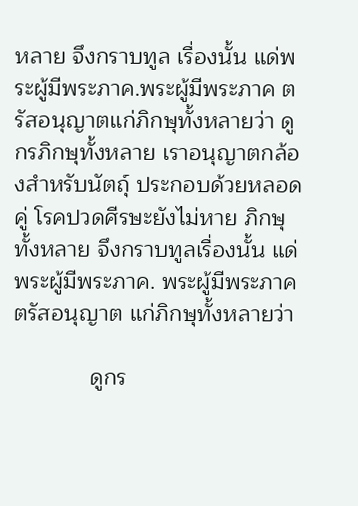หลาย จึงกราบทูล เรื่องนั้น แด่พระผู้มีพระภาค.พระผู้มีพระภาค ตรัสอนุญาตแก่ภิกษุทั้งหลายว่า ดูกรภิกษุทั้งหลาย เราอนุญาตกล้องสำหรับนัตถุ์ ประกอบด้วยหลอดคู่ โรคปวดศีรษะยังไม่หาย ภิกษุทั้งหลาย จึงกราบทูลเรื่องนั้น แด่พระผู้มีพระภาค. พระผู้มีพระภาค ตรัสอนุญาต แก่ภิกษุทั้งหลายว่า

            ดูกร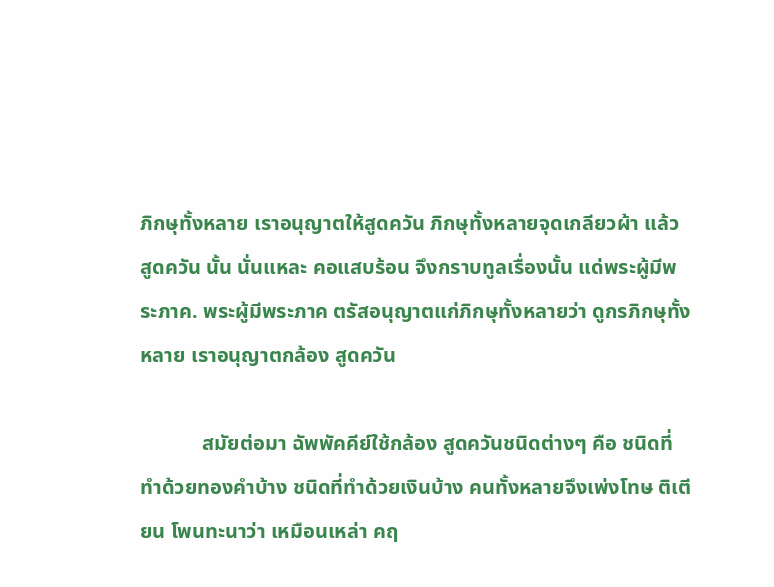ภิกษุทั้งหลาย เราอนุญาตให้สูดควัน ภิกษุทั้งหลายจุดเกลียวผ้า แล้ว สูดควัน นั้น นั่นแหละ คอแสบร้อน จึงกราบทูลเรื่องนั้น แด่พระผู้มีพระภาค. พระผู้มีพระภาค ตรัสอนุญาตแก่ภิกษุทั้งหลายว่า ดูกรภิกษุทั้งหลาย เราอนุญาตกล้อง สูดควัน

            สมัยต่อมา ฉัพพัคคีย์ใช้กล้อง สูดควันชนิดต่างๆ คือ ชนิดที่ทำด้วยทองคำบ้าง ชนิดที่ทำด้วยเงินบ้าง คนทั้งหลายจึงเพ่งโทษ ติเตียน โพนทะนาว่า เหมือนเหล่า คฤ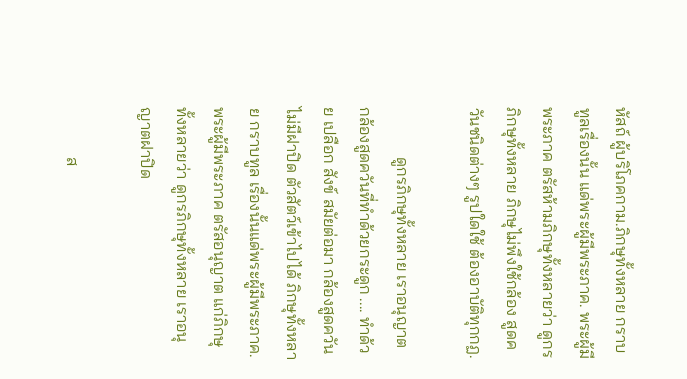หัสถ์ ผู้บริโภคกาม.ภิกษุทั้งหลาย กราบทูลเรื่องนั้น แด่พระผู้มีพระภาค. พระผู้มีพระภาค ตรัสห้ามภิกษุทั้งหลายว่า ดูกรภิกษุทั้งหลาย ภิกษุไม่พึงใช้กล้อง สูดควันชนิดต่างๆ รูปใดใช้ ต้องอาบัติทุกกฏ.

            ดูกรภิกษุทั้งหลาย เราอนุญาต กล้องสูดควันที่ทำด้วยกระดูก .... ทำด้วย เปลือก สังข์ สมัยต่อมา กล้องสูดควันไม่มีฝาปิด ตัวสัตว์เข้าไปได้ ภิกษุทั้งหลาย กราบทูล เรื่องนั้นแด่พระผู้มีพระภาค. พระผู้มีพระภาค ตรัสอนุญาต แก่ภิกษุทั้งหลายว่า ดูกรภิกษุทั้งหลาย เราอนุญาตฝาปิด

            ส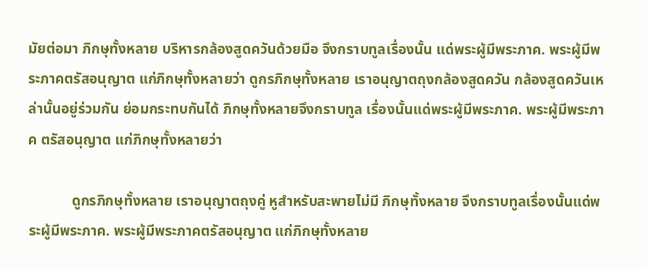มัยต่อมา ภิกษุทั้งหลาย บริหารกล้องสูดควันด้วยมือ จึงกราบทูลเรื่องนั้น แด่พระผู้มีพระภาค. พระผู้มีพระภาคตรัสอนุญาต แก่ภิกษุทั้งหลายว่า ดูกรภิกษุทั้งหลาย เราอนุญาตถุงกล้องสูดควัน กล้องสูดควันเหล่านั้นอยู่ร่วมกัน ย่อมกระทบกันได้ ภิกษุทั้งหลายจึงกราบทูล เรื่องนั้นแด่พระผู้มีพระภาค. พระผู้มีพระภาค ตรัสอนุญาต แก่ภิกษุทั้งหลายว่า

            ดูกรภิกษุทั้งหลาย เราอนุญาตถุงคู่ หูสำหรับสะพายไม่มี ภิกษุทั้งหลาย จึงกราบทูลเรื่องนั้นแด่พระผู้มีพระภาค. พระผู้มีพระภาคตรัสอนุญาต แก่ภิกษุทั้งหลาย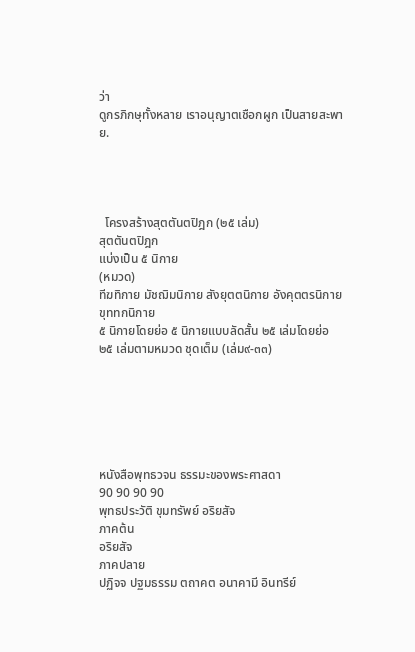ว่า
ดูกรภิกษุทั้งหลาย เราอนุญาตเชือกผูก เป็นสายสะพาย.




  โครงสร้างสุตตันตปิฎก (๒๕ เล่ม)
สุตตันตปิฎก
แบ่งเป็น ๕ นิกาย
(หมวด)
ทีฆทิกาย มัชฌิมนิกาย สังยุตตนิกาย อังคุตตรนิกาย ขุททกนิกาย
๕ นิกายโดยย่อ ๕ นิกายแบบลัดสั้น ๒๕ เล่มโดยย่อ ๒๕ เล่มตามหมวด ชุดเต็ม (เล่ม๙-๓๓)






หนังสือพุทธวจน ธรรมะของพระศาสดา
90 90 90 90
พุทธประวัติ ขุมทรัพย์ อริยสัจ
ภาคต้น
อริยสัจ
ภาคปลาย
ปฏิจจ ปฐมธรรม ตถาคต อนาคามี อินทรีย์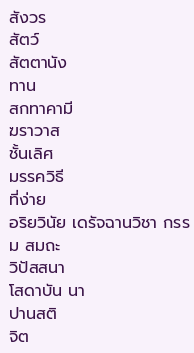สังวร
สัตว์
สัตตานัง
ทาน
สกทาคามี
ฆราวาส
ชั้นเลิศ
มรรควิธี
ที่ง่าย
อริยวินัย เดรัจฉานวิชา กรรม สมถะ
วิปัสสนา
โสดาบัน นา
ปานสติ
จิต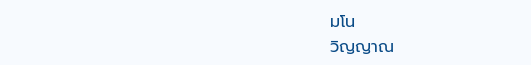มโน
วิญญาณ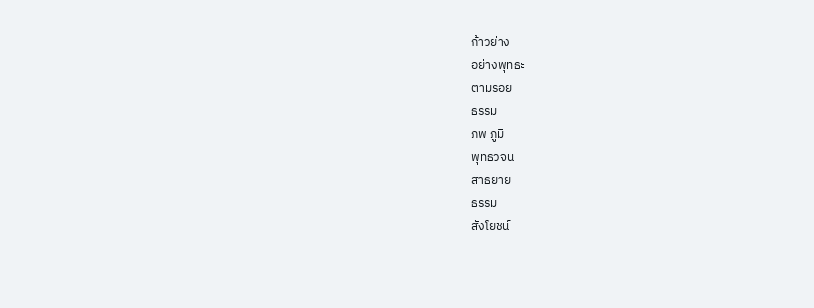ก้าวย่าง
อย่างพุทธะ
ตามรอย
ธรรม
ภพ ภูมิ
พุทธวจน
สาธยาย
ธรรม
สังโยชน์